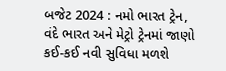બજેટ 2024 : નમો ભારત ટ્રેન, વંદે ભારત અને મેટ્રો ટ્રેનમાં જાણો કઈ-કઈ નવી સુવિધા મળશે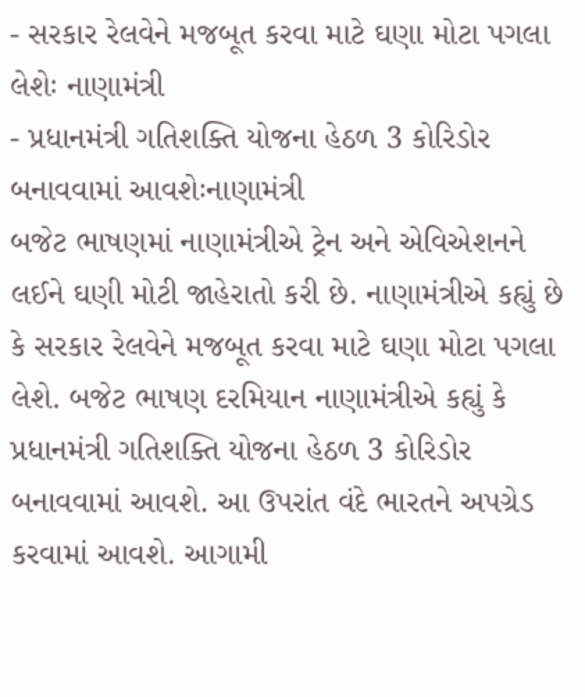- સરકાર રેલવેને મજબૂત કરવા માટે ઘણા મોટા પગલા લેશેઃ નાણામંત્રી
- પ્રધાનમંત્રી ગતિશક્તિ યોજના હેઠળ 3 કોરિડોર બનાવવામાં આવશેઃનાણામંત્રી
બજેટ ભાષણમાં નાણામંત્રીએ ટ્રેન અને એવિએશનને લઈને ઘણી મોટી જાહેરાતો કરી છે. નાણામંત્રીએ કહ્યું છે કે સરકાર રેલવેને મજબૂત કરવા માટે ઘણા મોટા પગલા લેશે. બજેટ ભાષણ દરમિયાન નાણામંત્રીએ કહ્યું કે પ્રધાનમંત્રી ગતિશક્તિ યોજના હેઠળ 3 કોરિડોર બનાવવામાં આવશે. આ ઉપરાંત વંદે ભારતને અપગ્રેડ કરવામાં આવશે. આગામી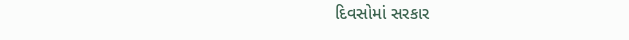દિવસોમાં સરકાર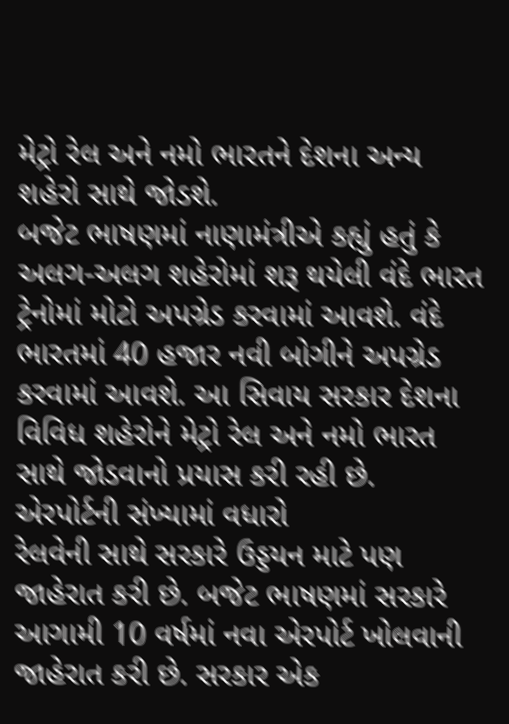મેટ્રો રેલ અને નમો ભારતને દેશના અન્ય શહેરો સાથે જોડશે.
બજેટ ભાષણમાં નાણામંત્રીએ કહ્યું હતું કે અલગ-અલગ શહેરોમાં શરૂ થયેલી વંદે ભારત ટ્રેનોમાં મોટો અપગ્રેડ કરવામાં આવશે. વંદે ભારતમાં 40 હજાર નવી બોગીને અપગ્રેડ કરવામાં આવશે. આ સિવાય સરકાર દેશના વિવિધ શહેરોને મેટ્રો રેલ અને નમો ભારત સાથે જોડવાનો પ્રયાસ કરી રહી છે.
એરપોર્ટની સંખ્યામાં વધારો
રેલવેની સાથે સરકારે ઉડ્ડયન માટે પણ જાહેરાત કરી છે. બજેટ ભાષણમાં સરકારે આગામી 10 વર્ષમાં નવા એરપોર્ટ ખોલવાની જાહેરાત કરી છે. સરકાર એક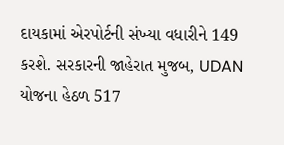દાયકામાં એરપોર્ટની સંખ્યા વધારીને 149 કરશે. સરકારની જાહેરાત મુજબ, UDAN યોજના હેઠળ 517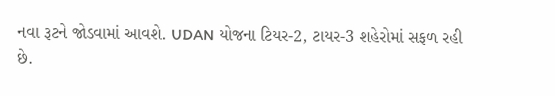નવા રૂટને જોડવામાં આવશે. UDAN યોજના ટિયર-2, ટાયર-3 શહેરોમાં સફળ રહી છે.